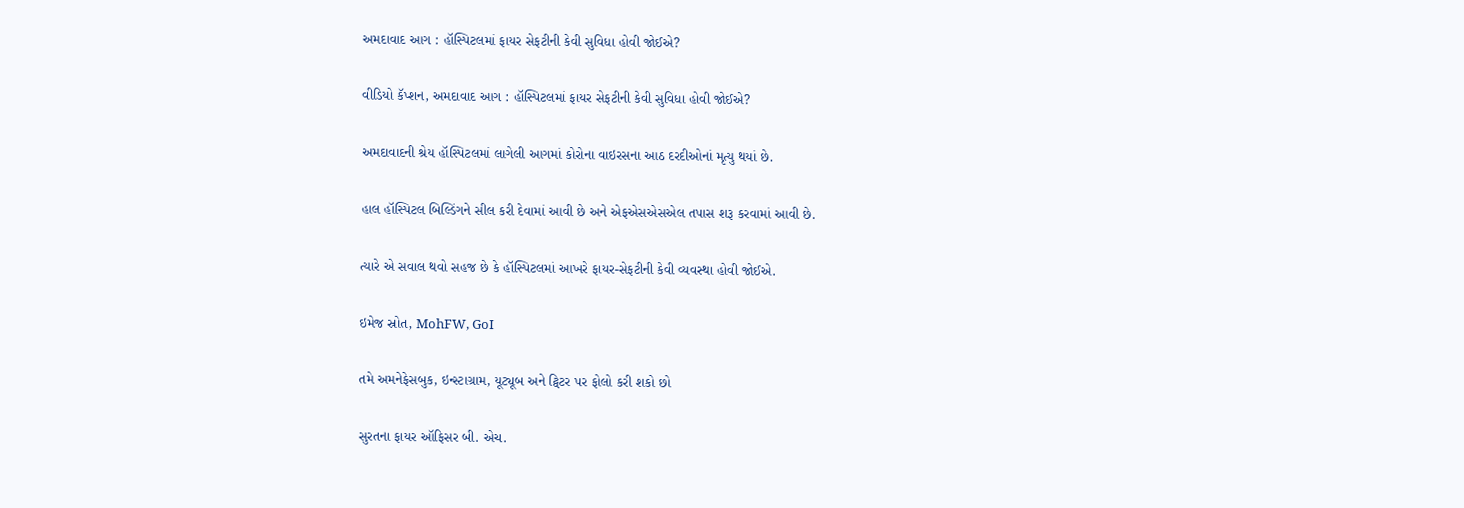અમદાવાદ આગ : હૉસ્પિટલમાં ફાયર સેફટીની કેવી સુવિધા હોવી જોઈએ?

વીડિયો કૅપ્શન, અમદાવાદ આગ : હૉસ્પિટલમાં ફાયર સેફટીની કેવી સુવિધા હોવી જોઈએ?

અમદાવાદની શ્રેય હૉસ્પિટલમાં લાગેલી આગમાં કોરોના વાઇરસના આઠ દરદીઓનાં મૃત્યુ થયાં છે.

હાલ હૉસ્પિટલ બિલ્ડિંગને સીલ કરી દેવામાં આવી છે અને એફએસએસએલ તપાસ શરૂ કરવામાં આવી છે.

ત્યારે એ સવાલ થવો સહજ છે કે હૉસ્પિટલમાં આખરે ફાયર-સેફટીની કેવી વ્યવસ્થા હોવી જોઈએ.

ઇમેજ સ્રોત, MohFW, GoI

તમે અમનેફેસબુક, ઇન્સ્ટાગ્રામ, યૂટ્યૂબ અને ટ્વિટર પર ફોલો કરી શકો છો

સુરતના ફાયર ઑફિસર બી. એચ.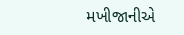મખીજાનીએ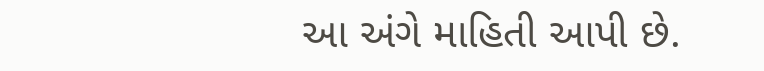આ અંગે માહિતી આપી છે.